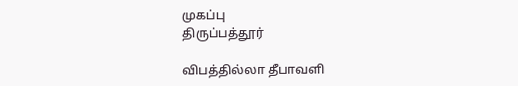முகப்பு
திருப்பத்தூர்

விபத்தில்லா தீபாவளி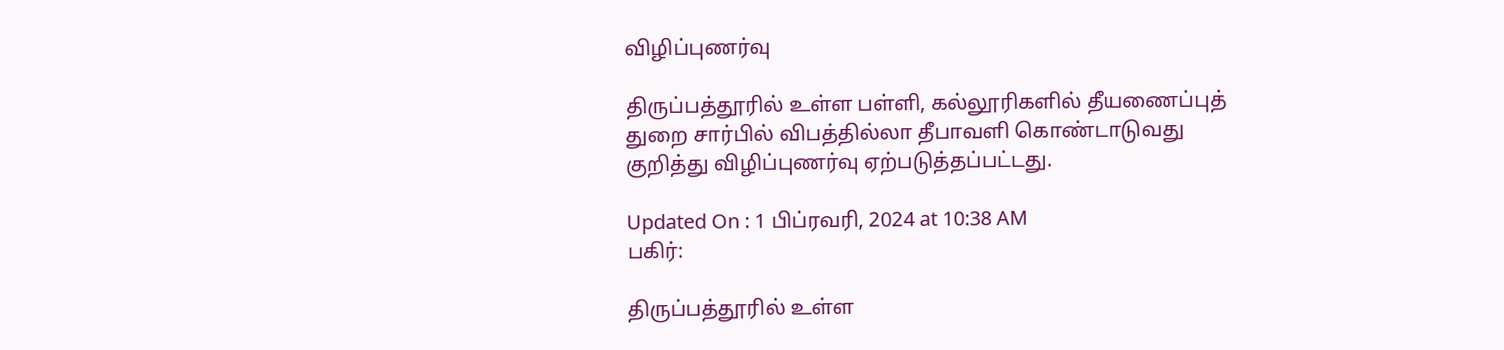விழிப்புணர்வு

திருப்பத்தூரில் உள்ள பள்ளி, கல்லூரிகளில் தீயணைப்புத் துறை சார்பில் விபத்தில்லா தீபாவளி கொண்டாடுவது குறித்து விழிப்புணர்வு ஏற்படுத்தப்பட்டது.

Updated On : 1 பிப்ரவரி, 2024 at 10:38 AM
பகிர்:

திருப்பத்தூரில் உள்ள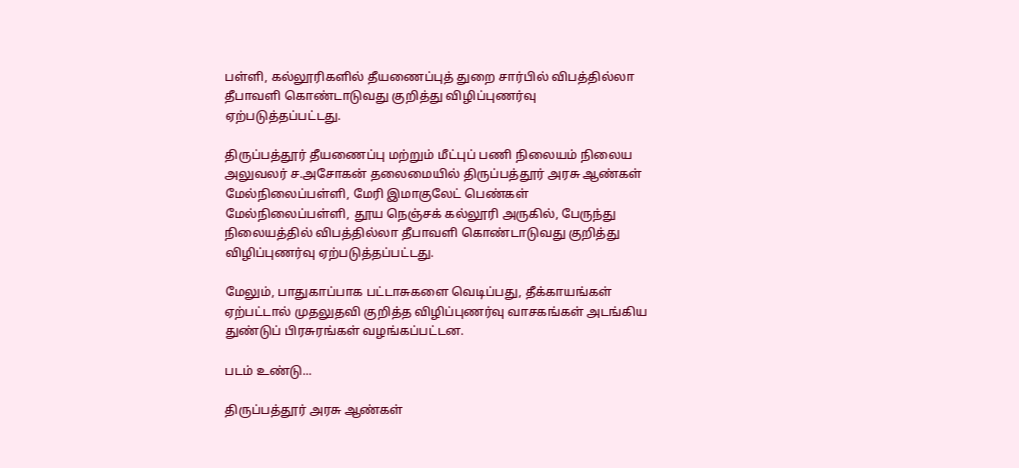பள்ளி, கல்லூரிகளில் தீயணைப்புத் துறை சார்பில் விபத்தில்லா தீபாவளி கொண்டாடுவது குறித்து விழிப்புணர்வு ஏற்படுத்தப்பட்டது.

திருப்பத்தூர் தீயணைப்பு மற்றும் மீட்புப் பணி நிலையம் நிலைய அலுவலர் ச.அசோகன் தலைமையில் திருப்பத்தூர் அரசு ஆண்கள் மேல்நிலைப்பள்ளி, மேரி இமாகுலேட் பெண்கள் மேல்நிலைப்பள்ளி, தூய நெஞ்சக் கல்லூரி அருகில், பேருந்து நிலையத்தில் விபத்தில்லா தீபாவளி கொண்டாடுவது குறித்து விழிப்புணர்வு ஏற்படுத்தப்பட்டது.

மேலும், பாதுகாப்பாக பட்டாசுகளை வெடிப்பது, தீக்காயங்கள் ஏற்பட்டால் முதலுதவி குறித்த விழிப்புணர்வு வாசகங்கள் அடங்கிய துண்டுப் பிரசுரங்கள் வழங்கப்பட்டன.

படம் உண்டு...

திருப்பத்தூர் அரசு ஆண்கள்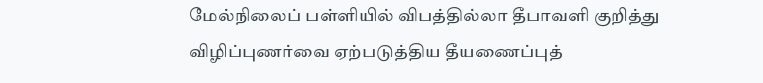மேல்நிலைப் பள்ளியில் விபத்தில்லா தீபாவளி குறித்து விழிப்புணர்வை ஏற்படுத்திய தீயணைப்புத்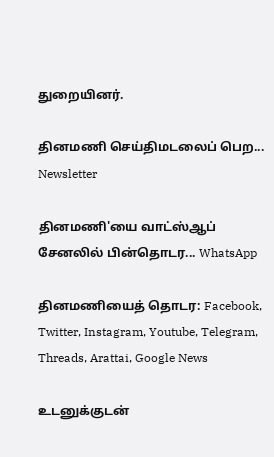துறையினர்.

தினமணி செய்திமடலைப் பெற... Newsletter

தினமணி'யை வாட்ஸ்ஆப் சேனலில் பின்தொடர... WhatsApp

தினமணியைத் தொடர: Facebook, Twitter, Instagram, Youtube, Telegram, Threads, Arattai, Google News

உடனுக்குடன்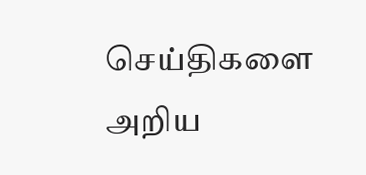செய்திகளை அறிய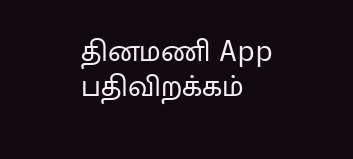தினமணி App பதிவிறக்கம்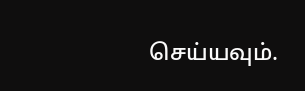செய்யவும்.